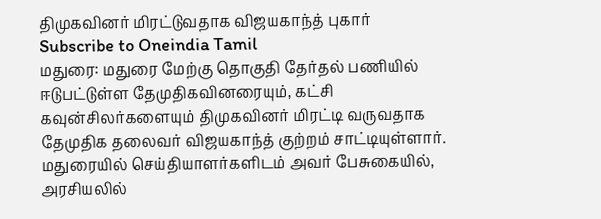திமுகவினர் மிரட்டுவதாக விஜயகாந்த் புகார்
Subscribe to Oneindia Tamil
மதுரை: மதுரை மேற்கு தொகுதி தேர்தல் பணியில் ஈடுபட்டுள்ள தேமுதிகவினரையும், கட்சி கவுன்சிலர்களையும் திமுகவினர் மிரட்டி வருவதாக தேமுதிக தலைவர் விஜயகாந்த் குற்றம் சாட்டியுள்ளார்.
மதுரையில் செய்தியாளர்களிடம் அவர் பேசுகையில்,
அரசியலில்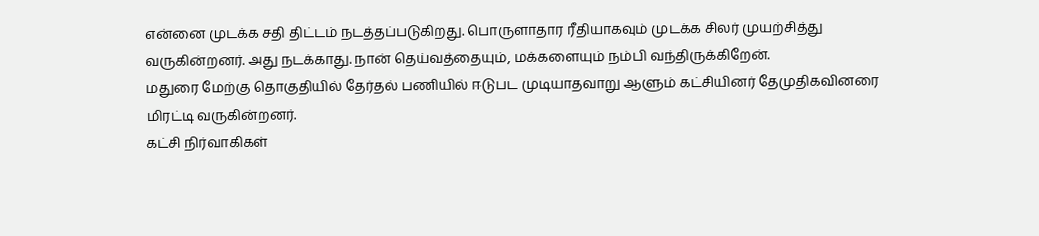என்னை முடக்க சதி திட்டம் நடத்தப்படுகிறது. பொருளாதார ரீதியாகவும் முடக்க சிலர் முயற்சித்து வருகின்றனர். அது நடக்காது. நான் தெய்வத்தையும், மக்களையும் நம்பி வந்திருக்கிறேன்.
மதுரை மேற்கு தொகுதியில் தேர்தல் பணியில் ஈடுபட முடியாதவாறு ஆளும் கட்சியினர் தேமுதிகவினரை மிரட்டி வருகின்றனர்.
கட்சி நிர்வாகிகள்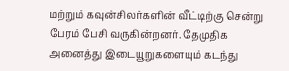மற்றும் கவுன்சிலர்களின் வீட்டிற்கு சென்று பேரம் பேசி வருகின்றனர். தேமுதிக அனைத்து இடையூறுகளையும் கடந்து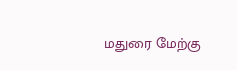மதுரை மேற்கு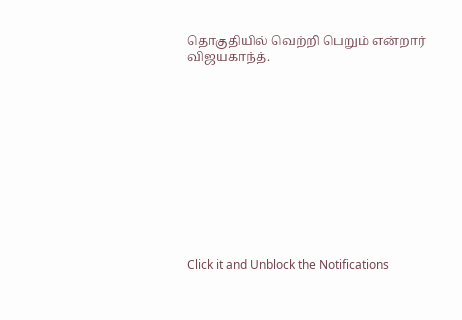தொகுதியில் வெற்றி பெறும் என்றார் விஜயகாந்த்.












Click it and Unblock the Notifications